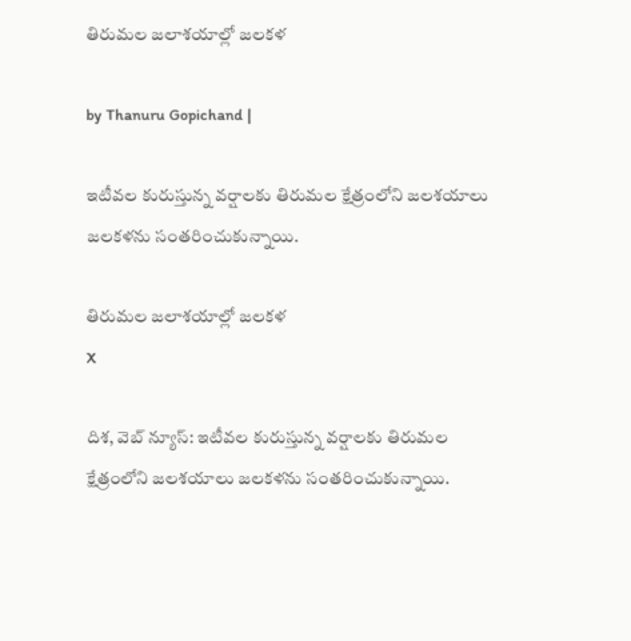తిరుమల జలాశయాల్లో జలకళ

by Thanuru Gopichand |

ఇటీవల కురుస్తున్న వర్షాలకు తిరుమల క్షేత్రంలోని జలశయాలు జలకళను సంతరించుకున్నాయి.

తిరుమల జలాశయాల్లో జలకళ
X

దిశ, వెబ్ న్యూస్: ఇటీవల కురుస్తున్న వర్షాలకు తిరుమల క్షేత్రంలోని జలశయాలు జలకళను సంతరించుకున్నాయి.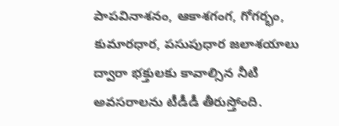పాపవినాశనం, ఆకాశగంగ, గోగర్భం, కుమారధార, పసుపుధార జలాశయాలు ద్వారా భక్తులకు కావాల్సిన నీటి అవసరాలను టీడీడీ తీరుస్తోంది.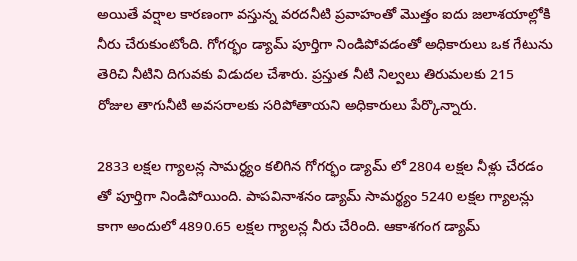అయితే వర్షాల కారణంగా వస్తున్న వరదనీటి ప్రవాహంతో మొత్తం ఐదు జలాశయాల్లోకి నీరు చేరుకుంటోంది. గోగర్భం డ్యామ్ పూర్తిగా నిండిపోవడంతో అధికారులు ఒక గేటును తెరిచి నీటిని దిగువకు విడుదల చేశారు. ప్ర‌స్తుత నీటి నిల్వ‌లు తిరుమ‌ల‌కు 215 రోజుల తాగునీటి అవ‌స‌రాల‌కు స‌రిపోతాయని అధికారులు పేర్కొన్నారు.

2833 ల‌క్ష‌ల గ్యాలన్ల సామర్ధ్యం కలిగిన గోగర్భం డ్యామ్ లో 2804 లక్షల నీళ్లు చేరడం తో పూర్తిగా నిండిపోయింది. పాపవినాశనం డ్యామ్ సామర్థ్యం 5240 లక్షల గ్యాలన్లు కాగా అందులో 4890.65 లక్షల గ్యాలన్ల నీరు చేరింది. ఆకాశగంగ డ్యామ్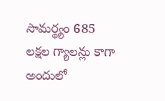సామర్థ్యం 685 లక్షల గ్యాలన్లు కాగా అందులో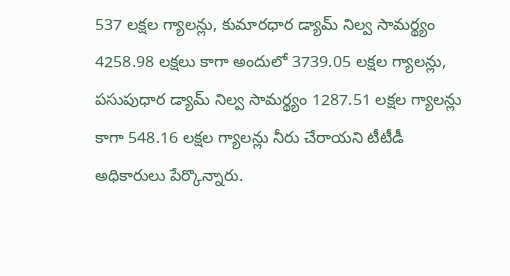537 లక్షల గ్యాలన్లు, కుమారధార డ్యామ్ నిల్వ సామర్థ్యం 4258.98 ల‌క్షలు కాగా అందులో 3739.05 ల‌క్ష‌ల‌ గ్యాలన్లు, పసుపుధార డ్యామ్ నిల్వ సామర్థ్యం 1287.51 లక్షల గ్యాలన్లు కాగా 548.16 ల‌క్ష‌ల గ్యాలన్లు నీరు చేరాయని టీటీడీ అధికారులు పేర్కొన్నారు.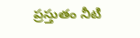ప్రస్తుతం నీటి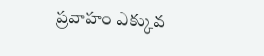ప్రవాహం ఎక్కువ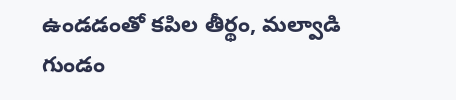ఉండడంతో కపిల తీర్థం, మల్వాడి గుండం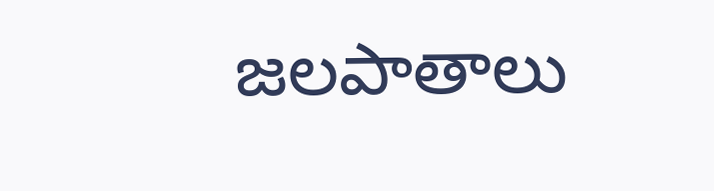జలపాతాలు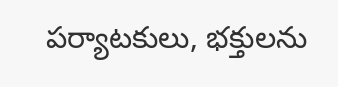పర్యాటకులు, భక్తులను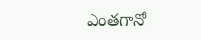ఎంతగానో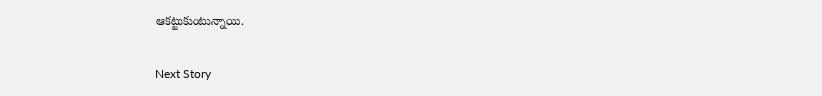ఆకట్టుకుంటున్నాయి.

Next Story